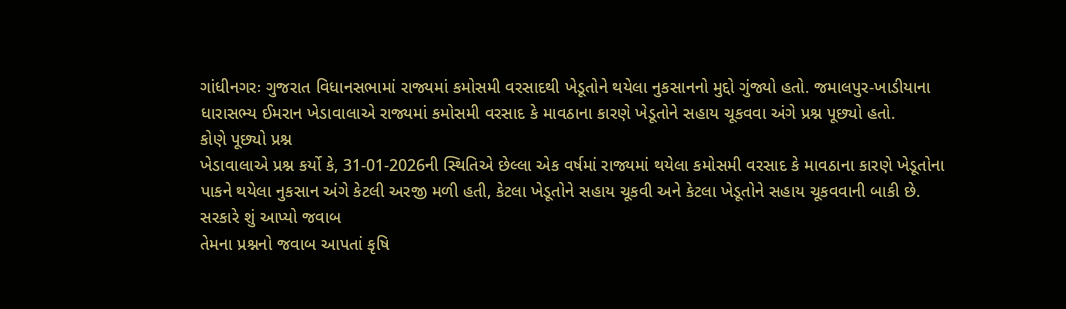ગાંધીનગરઃ ગુજરાત વિધાનસભામાં રાજ્યમાં કમોસમી વરસાદથી ખેડૂતોને થયેલા નુકસાનનો મુદ્દો ગુંજ્યો હતો. જમાલપુર-ખાડીયાના ધારાસભ્ય ઈમરાન ખેડાવાલાએ રાજ્યમાં કમોસમી વરસાદ કે માવઠાના કારણે ખેડૂતોને સહાય ચૂકવવા અંગે પ્રશ્ન પૂછ્યો હતો.
કોણે પૂછ્યો પ્રશ્ન
ખેડાવાલાએ પ્રશ્ન કર્યો કે, 31-01-2026ની સ્થિતિએ છેલ્લા એક વર્ષમાં રાજ્યમાં થયેલા કમોસમી વરસાદ કે માવઠાના કારણે ખેડૂતોના પાકને થયેલા નુકસાન અંગે કેટલી અરજી મળી હતી, કેટલા ખેડૂતોને સહાય ચૂકવી અને કેટલા ખેડૂતોને સહાય ચૂકવવાની બાકી છે.
સરકારે શું આપ્યો જવાબ
તેમના પ્રશ્નનો જવાબ આપતાં કૃષિ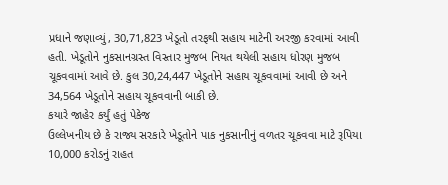પ્રધાને જણાવ્યું, 30,71,823 ખેડૂતો તરફથી સહાય માટેની અરજી કરવામાં આવી હતી. ખેડૂતોને નુકસાનગ્રસ્ત વિસ્તાર મુજબ નિયત થયેલી સહાય ધોરણ મુજબ ચૂકવવામાં આવે છે. કુલ 30,24,447 ખેડૂતોને સહાય ચૂકવવામાં આવી છે અને 34,564 ખેડૂતોને સહાય ચૂકવવાની બાકી છે.
કયારે જાહેર કર્યું હતું પેકેજ
ઉલ્લેખનીય છે કે રાજ્ય સરકારે ખેડૂતોને પાક નુકસાનીનું વળતર ચૂકવવા માટે રૂપિયા 10,000 કરોડનું રાહત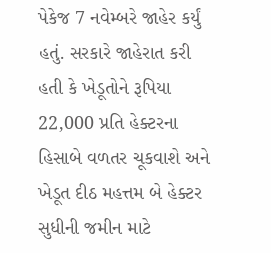પેકેજ 7 નવેમ્બરે જાહેર કર્યું હતું. સરકારે જાહેરાત કરી હતી કે ખેડૂતોને રૂપિયા 22,000 પ્રતિ હેક્ટરના હિસાબે વળતર ચૂકવાશે અને ખેડૂત દીઠ મહત્તમ બે હેક્ટર સુધીની જમીન માટે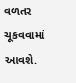વળતર ચૂકવવામાં આવશે.